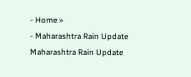- Home »
- Maharashtra Rain Update
Maharashtra Rain Update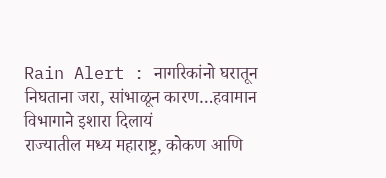Rain Alert : नागरिकांनो घरातून निघताना जरा, सांभाळून कारण…हवामान विभागाने इशारा दिलायं
राज्यातील मध्य महाराष्ट्र, कोकण आणि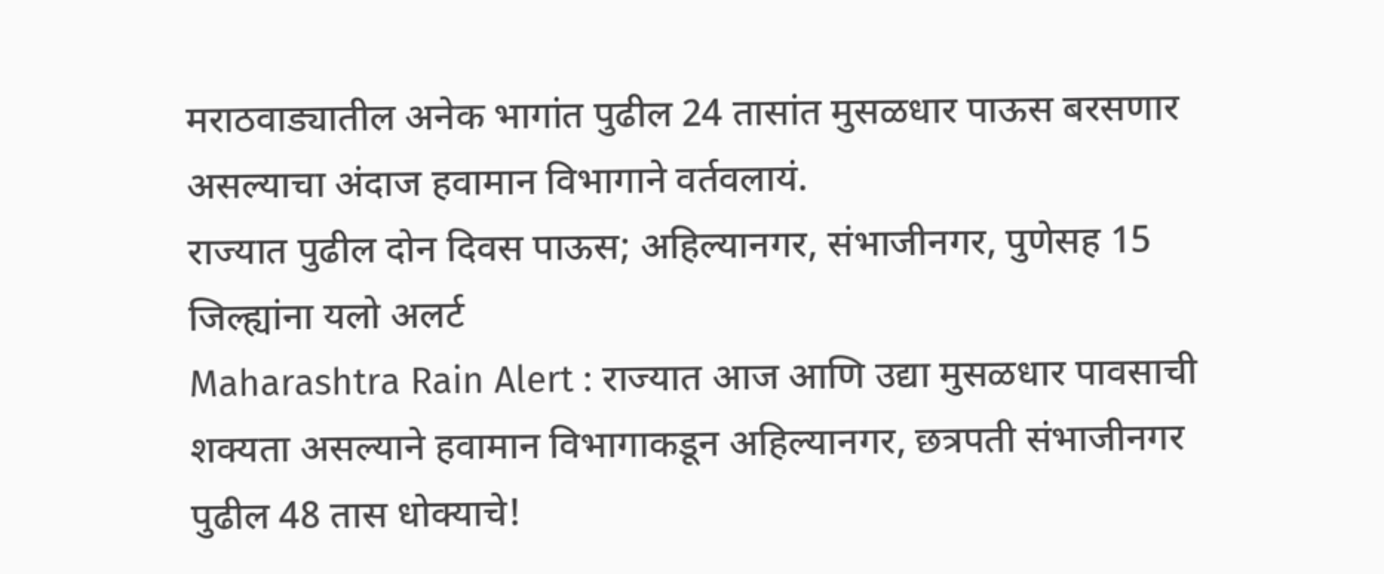मराठवाड्यातील अनेक भागांत पुढील 24 तासांत मुसळधार पाऊस बरसणार असल्याचा अंदाज हवामान विभागाने वर्तवलायं.
राज्यात पुढील दोन दिवस पाऊस; अहिल्यानगर, संभाजीनगर, पुणेसह 15 जिल्ह्यांना यलो अलर्ट
Maharashtra Rain Alert : राज्यात आज आणि उद्या मुसळधार पावसाची शक्यता असल्याने हवामान विभागाकडून अहिल्यानगर, छत्रपती संभाजीनगर
पुढील 48 तास धोक्याचे!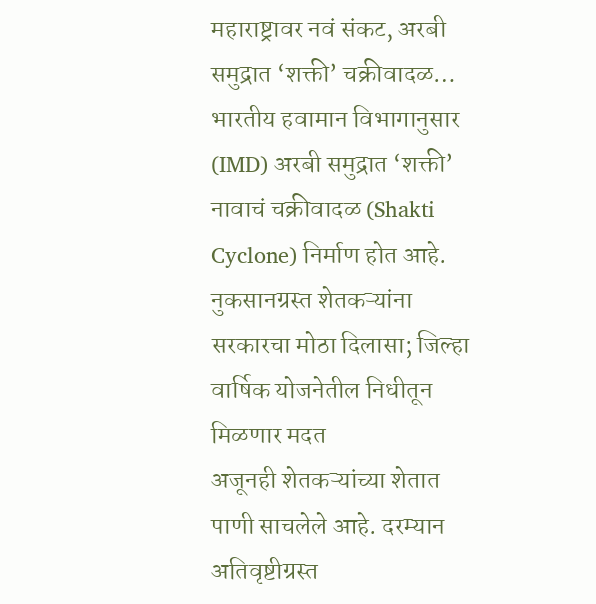महाराष्ट्रावर नवं संकट, अरबी समुद्रात ‘शक्ती’ चक्रीवादळ…
भारतीय हवामान विभागानुसार (IMD) अरबी समुद्रात ‘शक्ती’ नावाचं चक्रीवादळ (Shakti Cyclone) निर्माण होत आहे.
नुकसानग्रस्त शेतकऱ्यांना सरकारचा मोठा दिलासा; जिल्हा वार्षिक योजनेतील निधीतून मिळणार मदत
अजूनही शेतकऱ्यांच्या शेतात पाणी साचलेले आहे. दरम्यान अतिवृष्टीग्रस्त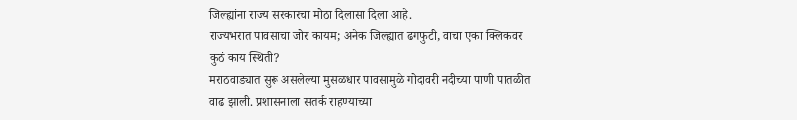जिल्ह्यांना राज्य सरकारचा मोठा दिलासा दिला आहे.
राज्यभरात पावसाचा जोर कायम; अनेक जिल्ह्यात ढगफुटी, वाचा एका क्लिकवर कुठं काय स्थिती?
मराठवाड्यात सुरू असलेल्या मुसळधार पावसामुळे गोदावरी नदीच्या पाणी पातळीत वाढ झाली. प्रशासनाला सतर्क राहण्याच्या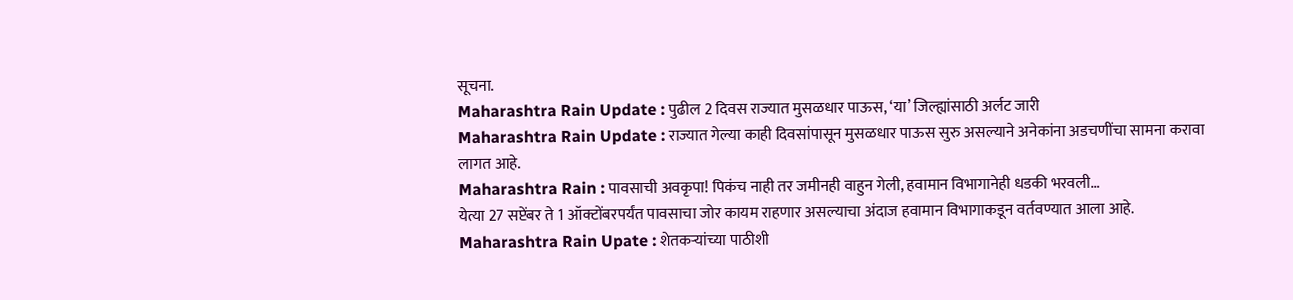सूचना.
Maharashtra Rain Update : पुढील 2 दिवस राज्यात मुसळधार पाऊस, ‘या’ जिल्ह्यांसाठी अर्लट जारी
Maharashtra Rain Update : राज्यात गेल्या काही दिवसांपासून मुसळधार पाऊस सुरु असल्याने अनेकांना अडचणींचा सामना करावा लागत आहे.
Maharashtra Rain : पावसाची अवकृपा! पिकंच नाही तर जमीनही वाहुन गेली, हवामान विभागानेही धडकी भरवली…
येत्या 27 सप्टेंबर ते 1 ऑक्टोंबरपर्यंत पावसाचा जोर कायम राहणार असल्याचा अंदाज हवामान विभागाकडून वर्तवण्यात आला आहे.
Maharashtra Rain Upate : शेतकऱ्यांच्या पाठीशी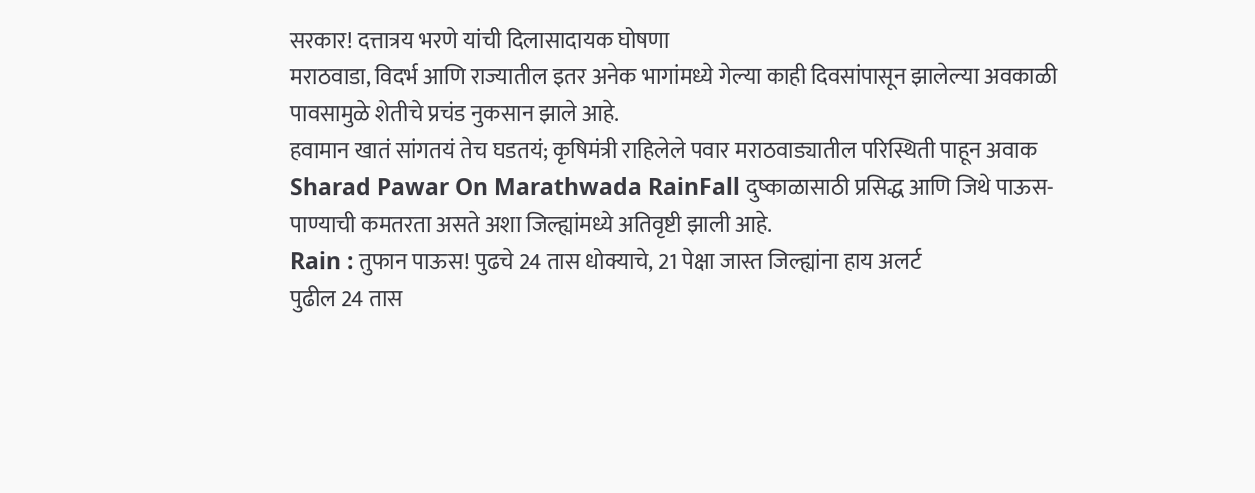सरकार! दत्तात्रय भरणे यांची दिलासादायक घोषणा
मराठवाडा, विदर्भ आणि राज्यातील इतर अनेक भागांमध्ये गेल्या काही दिवसांपासून झालेल्या अवकाळी पावसामुळे शेतीचे प्रचंड नुकसान झाले आहे.
हवामान खातं सांगतयं तेच घडतयं; कृषिमंत्री राहिलेले पवार मराठवाड्यातील परिस्थिती पाहून अवाक
Sharad Pawar On Marathwada RainFall दुष्काळासाठी प्रसिद्ध आणि जिथे पाऊस-पाण्याची कमतरता असते अशा जिल्ह्यांमध्ये अतिवृष्टी झाली आहे.
Rain : तुफान पाऊस! पुढचे 24 तास धोक्याचे, 21 पेक्षा जास्त जिल्ह्यांना हाय अलर्ट
पुढील 24 तास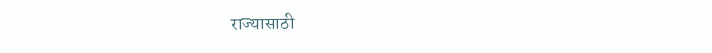राज्यासाठी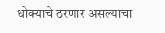धोक्याचे ठरणार असल्याचा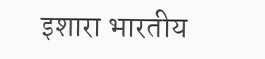इशारा भारतीय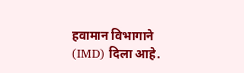हवामान विभागाने (IMD) दिला आहे.